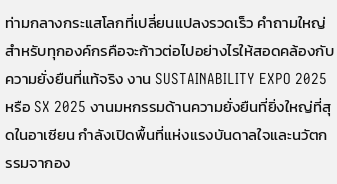ท่ามกลางกระแสโลกที่เปลี่ยนแปลงรวดเร็ว คำถามใหญ่สำหรับทุกองค์กรคือจะก้าวต่อไปอย่างไรให้สอดคล้องกับความยั่งยืนที่แท้จริง งาน SUSTAINABILITY EXPO 2025 หรือ SX 2025 งานมหกรรมด้านความยั่งยืนที่ยิ่งใหญ่ที่สุดในอาเซียน กำลังเปิดพื้นที่แห่งแรงบันดาลใจและนวัตกรรมจากอง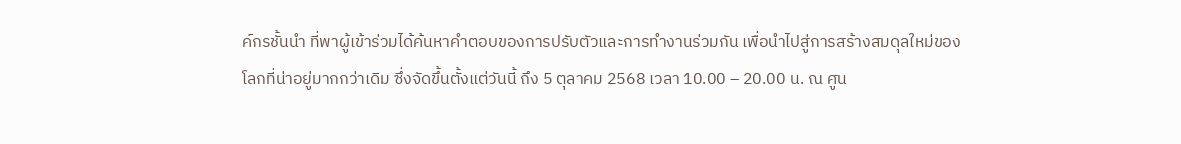ค์กรชั้นนำ ที่พาผู้เข้าร่วมได้ค้นหาคำตอบของการปรับตัวและการทำงานร่วมกัน เพื่อนำไปสู่การสร้างสมดุลใหม่ของโลกที่น่าอยู่มากกว่าเดิม ซึ่งจัดขึ้นตั้งแต่วันนี้ ถึง 5 ตุลาคม 2568 เวลา 10.00 – 20.00 น. ณ ศูน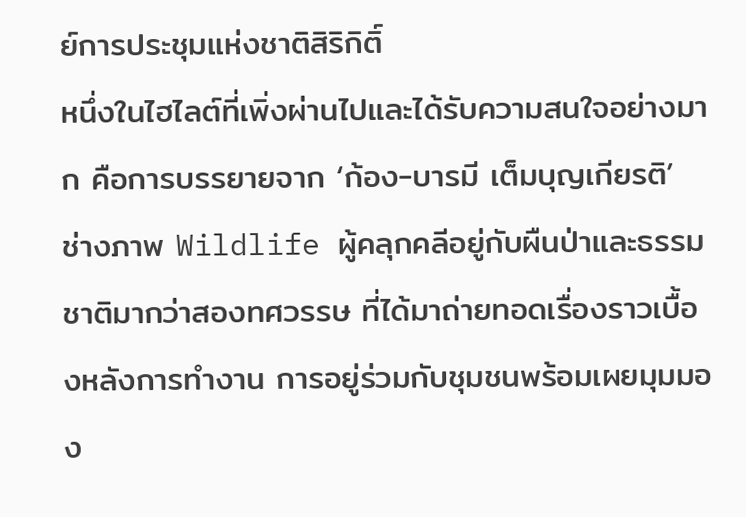ย์การประชุมแห่งชาติสิริกิติ์
หนึ่งในไฮไลต์ที่เพิ่งผ่านไปและได้รับความสนใจอย่างมาก คือการบรรยายจาก ‘ก้อง-บารมี เต็มบุญเกียรติ’ ช่างภาพ Wildlife ผู้คลุกคลีอยู่กับผืนป่าและธรรมชาติมากว่าสองทศวรรษ ที่ได้มาถ่ายทอดเรื่องราวเบื้องหลังการทำงาน การอยู่ร่วมกับชุมชนพร้อมเผยมุมมอง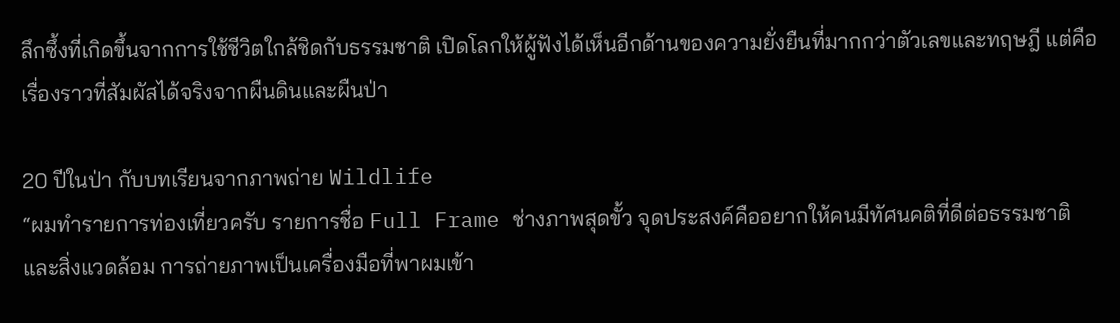ลึกซึ้งที่เกิดขึ้นจากการใช้ชีวิตใกล้ชิดกับธรรมชาติ เปิดโลกให้ผู้ฟังได้เห็นอีกด้านของความยั่งยืนที่มากกว่าตัวเลขและทฤษฎี แต่คือเรื่องราวที่สัมผัสได้จริงจากผืนดินและผืนป่า

20 ปีในป่า กับบทเรียนจากภาพถ่าย Wildlife
“ผมทำรายการท่องเที่ยวครับ รายการชื่อ Full Frame ช่างภาพสุดขั้ว จุดประสงค์คืออยากให้คนมีทัศนคติที่ดีต่อธรรมชาติและสิ่งแวดล้อม การถ่ายภาพเป็นเครื่องมือที่พาผมเข้า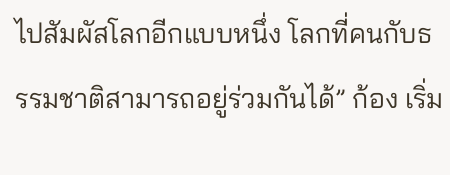ไปสัมผัสโลกอีกแบบหนึ่ง โลกที่คนกับธรรมชาติสามารถอยู่ร่วมกันได้” ก้อง เริ่ม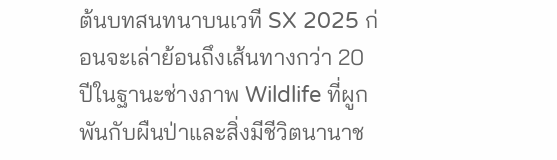ต้นบทสนทนาบนเวที SX 2025 ก่อนจะเล่าย้อนถึงเส้นทางกว่า 20 ปีในฐานะช่างภาพ Wildlife ที่ผูกพันกับผืนป่าและสิ่งมีชีวิตนานาช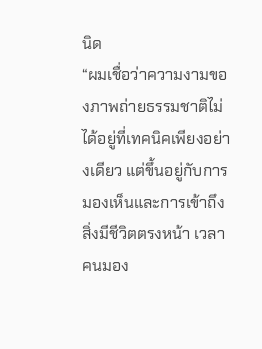นิด
“ผมเชื่อว่าความงามของภาพถ่ายธรรมชาติไม่ได้อยู่ที่เทคนิคเพียงอย่างเดียว แต่ขึ้นอยู่กับการมองเห็นและการเข้าถึงสิ่งมีชีวิตตรงหน้า เวลาคนมอง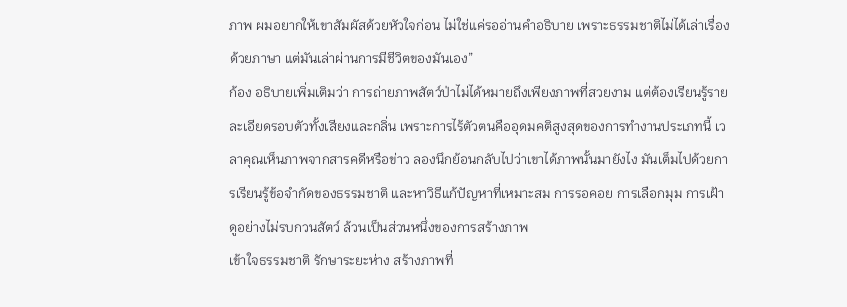ภาพ ผมอยากให้เขาสัมผัสด้วยหัวใจก่อน ไม่ใช่แค่รออ่านคำอธิบาย เพราะธรรมชาติไม่ได้เล่าเรื่องด้วยภาษา แต่มันเล่าผ่านการมีชีวิตของมันเอง”
ก้อง อธิบายเพิ่มเติมว่า การถ่ายภาพสัตว์ป่าไม่ได้หมายถึงเพียงภาพที่สวยงาม แต่ต้องเรียนรู้รายละเอียดรอบตัวทั้งเสียงและกลิ่น เพราะการไร้ตัวตนคืออุดมคติสูงสุดของการทำงานประเภทนี้ เวลาคุณเห็นภาพจากสารคดีหรือข่าว ลองนึกย้อนกลับไปว่าเขาได้ภาพนั้นมายังไง มันเต็มไปด้วยการเรียนรู้ข้อจำกัดของธรรมชาติ และหาวิธีแก้ปัญหาที่เหมาะสม การรอคอย การเลือกมุม การเฝ้าดูอย่างไม่รบกวนสัตว์ ล้วนเป็นส่วนหนึ่งของการสร้างภาพ
เข้าใจธรรมชาติ รักษาระยะห่าง สร้างภาพที่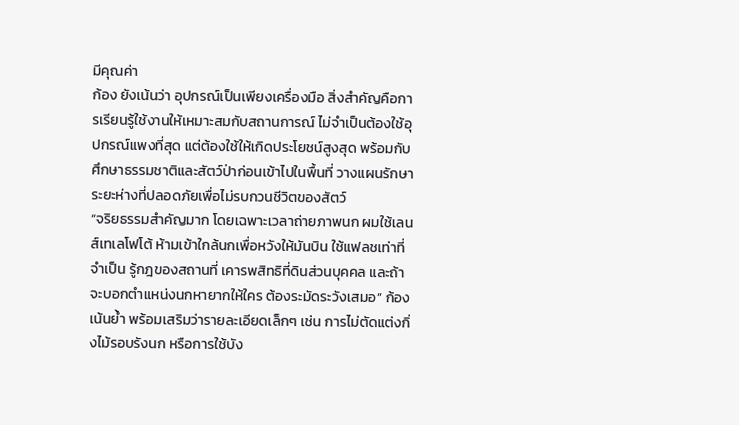มีคุณค่า
ก้อง ยังเน้นว่า อุปกรณ์เป็นเพียงเครื่องมือ สิ่งสำคัญคือการเรียนรู้ใช้งานให้เหมาะสมกับสถานการณ์ ไม่จำเป็นต้องใช้อุปกรณ์แพงที่สุด แต่ต้องใช้ให้เกิดประโยชน์สูงสุด พร้อมกับศึกษาธรรมชาติและสัตว์ป่าก่อนเข้าไปในพื้นที่ วางแผนรักษาระยะห่างที่ปลอดภัยเพื่อไม่รบกวนชีวิตของสัตว์
“จริยธรรมสำคัญมาก โดยเฉพาะเวลาถ่ายภาพนก ผมใช้เลนส์เทเลโฟโต้ ห้ามเข้าใกล้นกเพื่อหวังให้มันบิน ใช้แฟลชเท่าที่จำเป็น รู้กฎของสถานที่ เคารพสิทธิที่ดินส่วนบุคคล และถ้าจะบอกตำแหน่งนกหายากให้ใคร ต้องระมัดระวังเสมอ” ก้องเน้นย้ำ พร้อมเสริมว่ารายละเอียดเล็กๆ เช่น การไม่ตัดแต่งกิ่งไม้รอบรังนก หรือการใช้บัง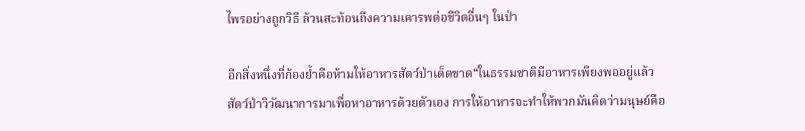ไพรอย่างถูกวิธี ล้วนสะท้อนถึงความเคารพต่อชีวิตอื่นๆ ในป่า

อีกสิ่งหนึ่งที่ก้องย้ำคือห้ามให้อาหารสัตว์ป่าเด็ดขาด“ในธรรมชาติมีอาหารเพียงพออยู่แล้ว สัตว์ป่าวิวัฒนาการมาเพื่อหาอาหารด้วยตัวเอง การให้อาหารจะทำให้พวกมันคิดว่ามนุษย์คือ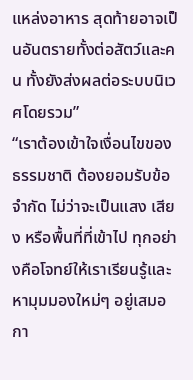แหล่งอาหาร สุดท้ายอาจเป็นอันตรายทั้งต่อสัตว์และคน ทั้งยังส่งผลต่อระบบนิเวศโดยรวม”
“เราต้องเข้าใจเงื่อนไขของธรรมชาติ ต้องยอมรับข้อจำกัด ไม่ว่าจะเป็นแสง เสียง หรือพื้นที่ที่เข้าไป ทุกอย่างคือโจทย์ให้เราเรียนรู้และหามุมมองใหม่ๆ อยู่เสมอ กา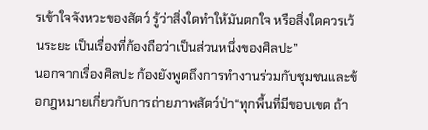รเข้าใจจังหวะของสัตว์ รู้ว่าสิ่งใดทำให้มันตกใจ หรือสิ่งใดควรเว้นระยะ เป็นเรื่องที่ก้องถือว่าเป็นส่วนหนึ่งของศิลปะ”
นอกจากเรื่องศิลปะ ก้องยังพูดถึงการทำงานร่วมกับชุมชนและข้อกฎหมายเกี่ยวกับการถ่ายภาพสัตว์ป่า“ทุกพื้นที่มีขอบเขต ถ้า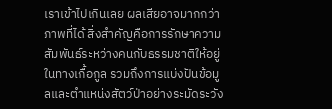เราเข้าไปเกินเลย ผลเสียอาจมากกว่าภาพที่ได้ สิ่งสำคัญคือการรักษาความสัมพันธ์ระหว่างคนกับธรรมชาติให้อยู่ในทางเกื้อกูล รวมถึงการแบ่งปันข้อมูลและตำแหน่งสัตว์ป่าอย่างระมัดระวัง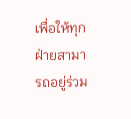เพื่อให้ทุกฝ่ายสามารถอยู่ร่วม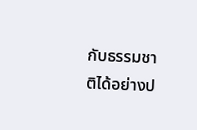กับธรรมชาติได้อย่างป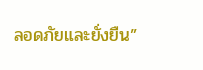ลอดภัยและยั่งยืน”